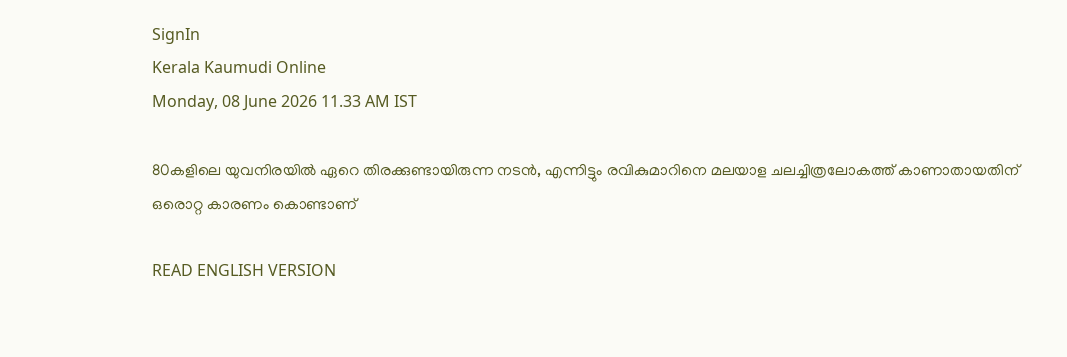SignIn
Kerala Kaumudi Online
Monday, 08 June 2026 11.33 AM IST

80കളിലെ യുവനിരയിൽ ഏറെ തിരക്കുണ്ടായിരുന്ന നടൻ, എന്നിട്ടും രവികുമാ‌റിനെ മലയാള ചലച്ചിത്രലോകത്ത് കാണാതായതിന് ഒരൊറ്റ കാരണം കൊണ്ടാണ്

READ ENGLISH VERSION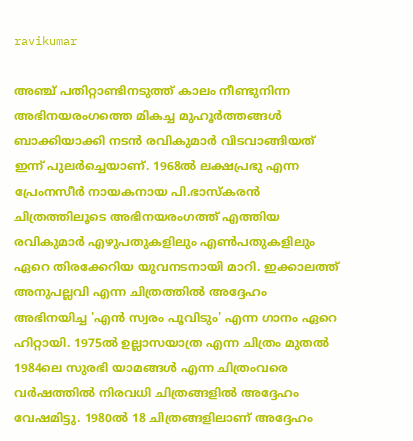ravikumar

അഞ്ച് പതിറ്റാണ്ടിനടുത്ത് കാലം നീണ്ടുനിന്ന അഭിനയരംഗത്തെ മികച്ച മുഹൂർത്തങ്ങൾ ബാക്കിയാക്കി നടൻ രവികുമാർ വിടവാങ്ങിയത് ഇന്ന് പുലർച്ചെയാണ്. 1968ൽ ലക്ഷപ്രഭു എന്ന പ്രേംനസീർ നായകനായ പി.ഭാസ്‌കരൻ ചിത്രത്തിലൂടെ അഭിനയരംഗത്ത് എത്തിയ രവികുമാർ എഴുപതുകളിലും എൺപതുകളിലും ഏറെ തിരക്കേറിയ യുവനടനായി മാറി. ഇക്കാലത്ത് അനുപല്ലവി എന്ന ചിത്രത്തിൽ അദ്ദേഹം അഭിനയിച്ച 'എൻ സ്വരം പൂവിടും' എന്ന ഗാനം ഏറെ ഹിറ്റായി. 1975ൽ ഉല്ലാസയാത്ര എന്ന ചിത്രം മുതൽ 1984ലെ സുരഭി യാമങ്ങൾ എന്ന ചിത്രംവരെ വർഷത്തിൽ നിരവധി ചിത്രങ്ങളിൽ അദ്ദേഹം വേഷമിട്ടു. 1980ൽ 18 ചിത്രങ്ങളിലാണ് അദ്ദേഹം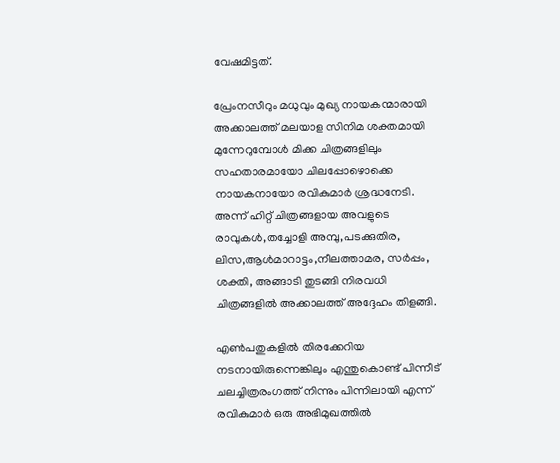വേഷമിട്ടത്.

പ്രേംനസീറും മധുവും മുഖ്യ നായകന്മാരായി അക്കാലത്ത് മലയാള സിനിമ ശക്തമായി മുന്നേറുമ്പോൾ മിക്ക ചിത്രങ്ങളിലും സഹതാരമായോ ചിലപ്പോഴൊക്കെ നായകനായോ രവികുമാർ ശ്രദ്ധനേടി. അന്ന് ഹിറ്റ് ചിത്രങ്ങളായ അവളുടെ രാവുകൾ,തച്ചോളി അമ്പു,പടക്കുതിര, ലിസ,ആൾമാറാട്ടം,നീലത്താമര, സർപ്പം, ശക്തി, അങ്ങാടി തുടങ്ങി നിരവധി ചിത്രങ്ങളിൽ അക്കാലത്ത് അദ്ദേഹം തിളങ്ങി.

എൺപതുകളിൽ തിരക്കേറിയ നടനായിരുന്നെങ്കിലും എന്തുകൊണ്ട് പിന്നീട് ചലച്ചിത്രരംഗത്ത് നിന്നും പിന്നിലായി എന്ന് രവികുമാർ ഒരു അഭിമുഖത്തിൽ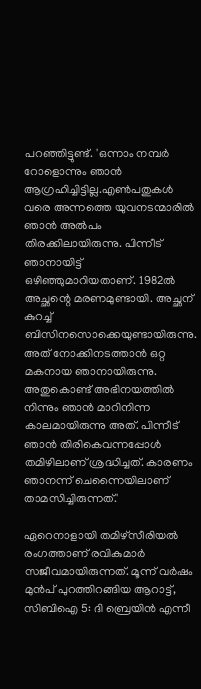പറഞ്ഞിട്ടുണ്ട്. 'ഒന്നാം നമ്പർ റോളൊന്നും ഞാൻ ആഗ്രഹിച്ചിട്ടില്ല.എൺപതുകൾ വരെ അന്നത്തെ യുവനടന്മാരിൽ ഞാൻ അൽപം തിരക്കിലായിരുന്നു. പിന്നീട് ഞാനായിട്ട് ഒഴിഞ്ഞുമാറിയതാണ്. 1982ൽ അച്ഛന്റെ മരണമുണ്ടായി. അച്ഛന് കുറച്ച് ബിസിനസൊക്കെയുണ്ടായിരുന്നു. അത് നോക്കിനടത്താൻ ഒറ്റ മകനായ ഞാനായിരുന്നു. അതുകൊണ്ട് അഭിനയത്തിൽ നിന്നും ഞാൻ മാറിനിന്ന കാലമായിരുന്നു അത്. പിന്നീട് ഞാൻ തിരികെവന്നപ്പോൾ തമിഴിലാണ് ശ്രദ്ധിച്ചത്. കാരണം ഞാനന്ന് ചെന്നൈയിലാണ് താമസിച്ചിരുന്നത്.'

ഏറെനാളായി തമിഴ്‌സീരിയൽ രംഗത്താണ് രവികുമാർ സജീവമായിരുന്നത്. മൂന്ന് വർഷം മുൻപ് പുറത്തിറങ്ങിയ ആറാട്ട്, സിബിഐ 5: ദി ബ്രെയിൻ എന്നീ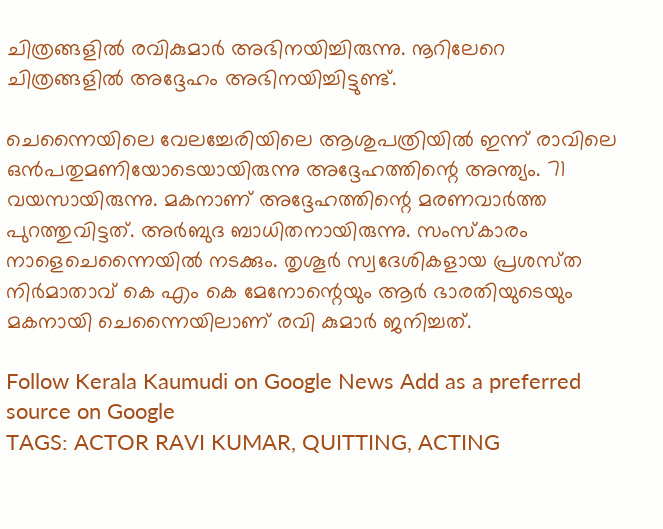ചിത്രങ്ങളിൽ രവികുമാർ അഭിനയിച്ചിരുന്നു. നൂറിലേറെ ചിത്രങ്ങളിൽ അദ്ദേഹം അഭിനയിച്ചിട്ടുണ്ട്.

ചെന്നൈയിലെ വേലച്ചേരിയിലെ ആശുപത്രിയിൽ ഇ‌ന്ന്‌ രാവിലെ ഒൻപതുമണിയോടെയായിരുന്നു അദ്ദേഹ‌ത്തിന്റെ അന്ത്യം. 71 വയസായിരുന്നു. മകനാണ് അദ്ദേഹത്തിന്റെ മരണവാർത്ത പുറത്തുവിട്ടത്. അർബുദ ബാധിതനായിരുന്നു. സംസ്‌കാരം നാളെചെന്നൈയിൽ നടക്കും. തൃശൂർ സ്വദേശികളായ പ്രശസ്‌ത നിർമാതാവ് കെ എം കെ മേനോന്റെയും ആർ ഭാരതിയുടെയും മകനായി ചെന്നൈയിലാണ് രവി കുമാർ ജനിച്ചത്.

Follow Kerala Kaumudi on Google News Add as a preferred source on Google
TAGS: ACTOR RAVI KUMAR, QUITTING, ACTING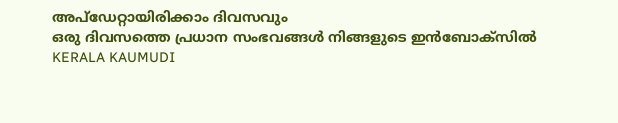അപ്ഡേറ്റായിരിക്കാം ദിവസവും
ഒരു ദിവസത്തെ പ്രധാന സംഭവങ്ങൾ നിങ്ങളുടെ ഇൻബോക്സിൽ
KERALA KAUMUDI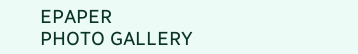EPAPER
PHOTO GALLERY